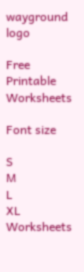wayground logo

Free Printable Worksheets

Font size

S
M
L
XL
Worksheets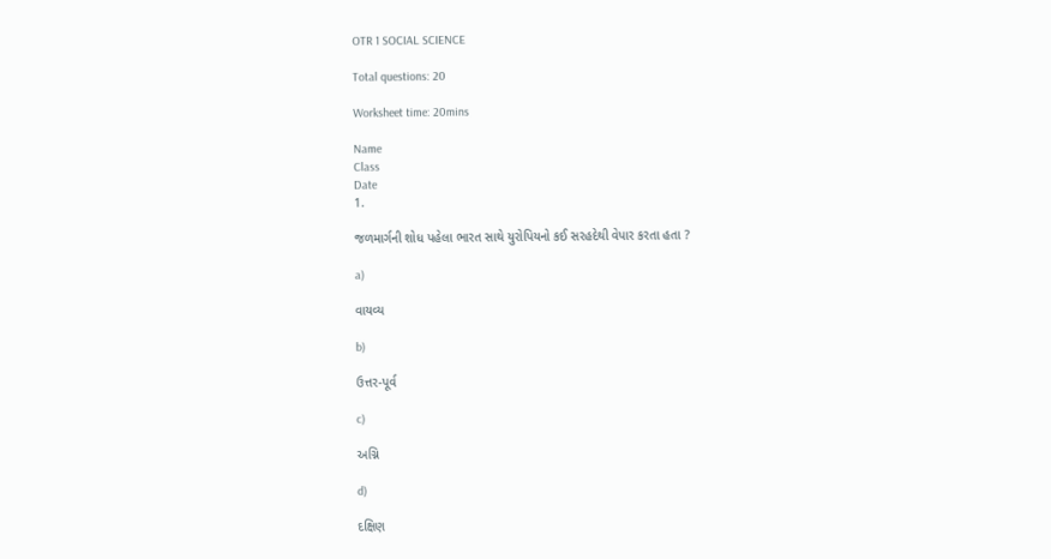OTR 1 SOCIAL SCIENCE

Total questions: 20

Worksheet time: 20mins

Name
Class
Date
1.

જળમાર્ગની શોધ પહેલા ભારત સાથે યુરોપિયનો કઈ સરહદેથી વેપાર કરતા હતા ?

a)

વાયવ્ય

b)

ઉત્તર-પૂર્વ

c)

અગ્નિ

d)

દક્ષિણ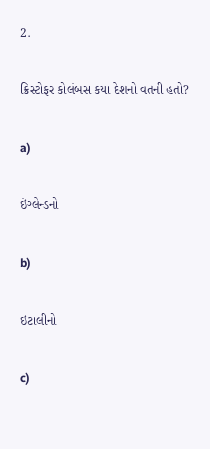2.

ક્રિસ્ટોફર કોલંબસ કયા દેશનો વતની હતો?

a)

ઇંગ્લેન્ડનો

b)

ઇટાલીનો

c)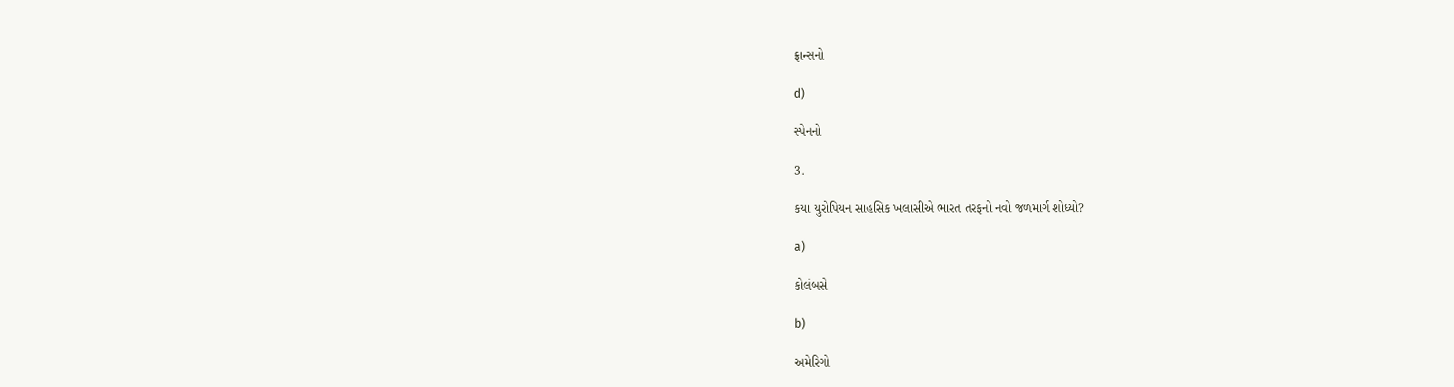ફ્રાન્સનો

d)

સ્પેનનો

3.

કયા યુરોપિયન સાહસિક ખલાસીએ ભારત તરફનો નવો જળમાર્ગ શોધ્યો?

a)

કોલંબસે

b)

અમેરિગો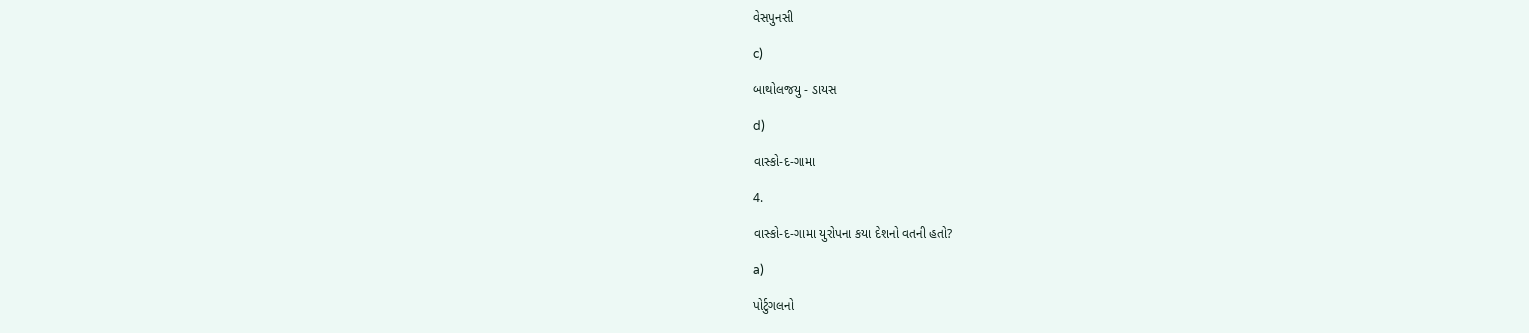વેસપુનસી

c)

બાથોલજયુ - ડાયસ

d)

વાસ્કો-દ-ગામા

4.

વાસ્કો-દ-ગામા યુરોપના કયા દેશનો વતની હતો?

a)

પોર્ટુગલનો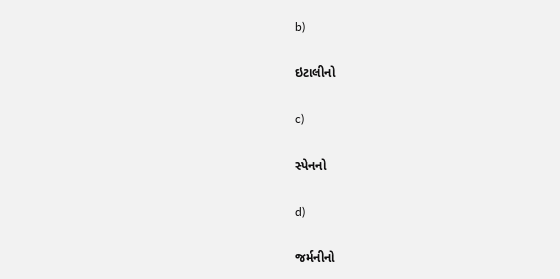b)

ઇટાલીનો

c)

સ્પેનનો

d)

જર્મનીનો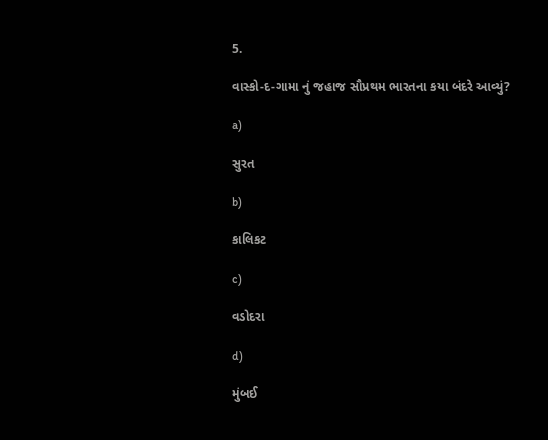5.

વાસ્કો-દ-ગામા નું જહાજ સૌપ્રથમ ભારતના કયા બંદરે આવ્યું?

a)

સુરત

b)

કાલિકટ

c)

વડોદરા

d)

મુંબઈ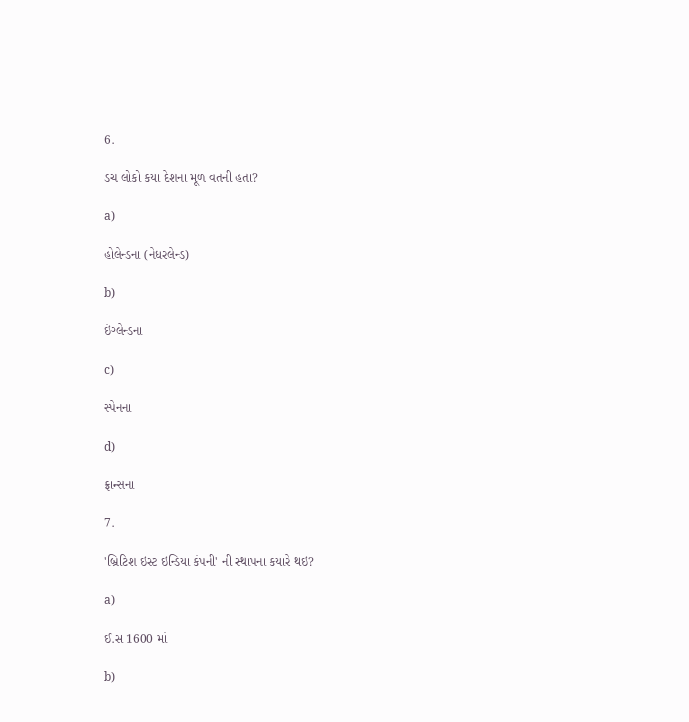6.

ડચ લોકો કયા દેશના મૂળ વતની હતા?

a)

હોલેન્ડના (નેધરલેન્ડ)

b)

ઇંગ્લેન્ડના

c)

સ્પેનના

d)

ફ્રાન્સના

7.

'બ્રિટિશ ઇસ્ટ ઇન્ડિયા કંપની' ની સ્થાપના કયારે થઇ?

a)

ઈ.સ 1600 માં

b)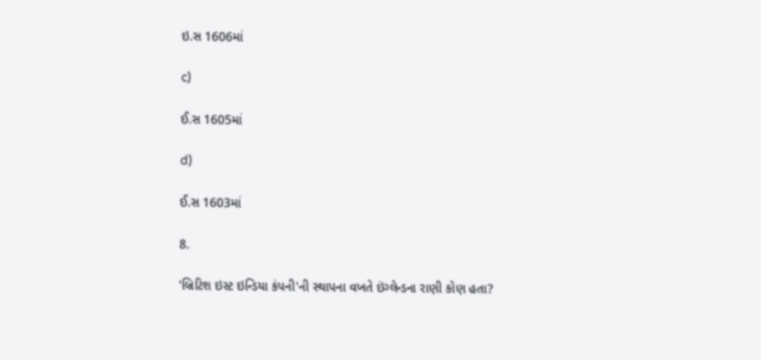ઇ.સ 1606માં

c)

ઈ.સ 1605માં

d)

ઈ.સ 1603માં

8.

'બ્રિટિશ ઇસ્ટ ઇન્ડિયા કંપની'ની સ્થાપના વખતે ઇંગ્લેન્ડના રાણી કોણ હતા?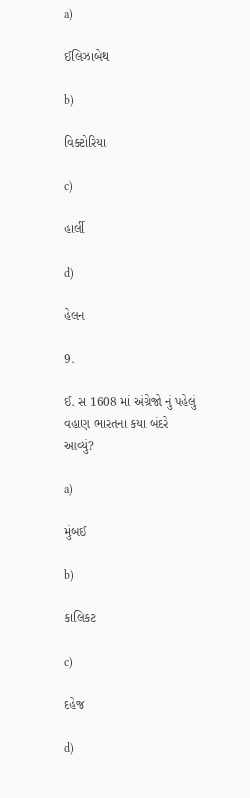a)

ઈલિઝાબેથ

b)

વિક્ટોરિયા

c)

હાર્લી

d)

હેલન

9.

ઈ. સ 1608 માં અંગ્રેજો નું પહેલું વહાણ ભારતના કયા બંદરે આવ્યું?

a)

મુંબઈ

b)

કાલિકટ

c)

દહેજ

d)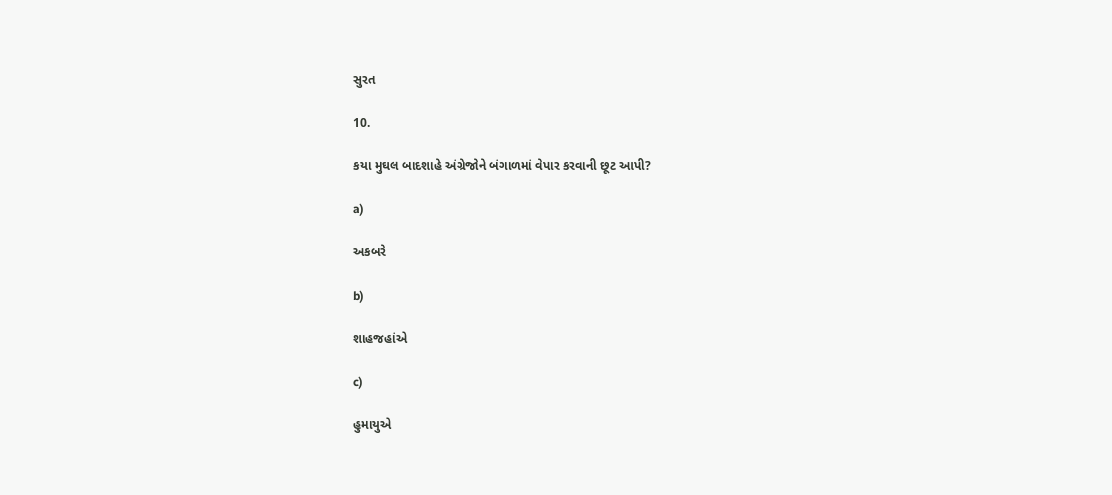સુરત

10.

કયા મુઘલ બાદશાહે અંગ્રેજોને બંગાળમાં વેપાર કરવાની છૂટ આપી?

a)

અકબરે

b)

શાહજહાંએ

c)

હુમાયુએ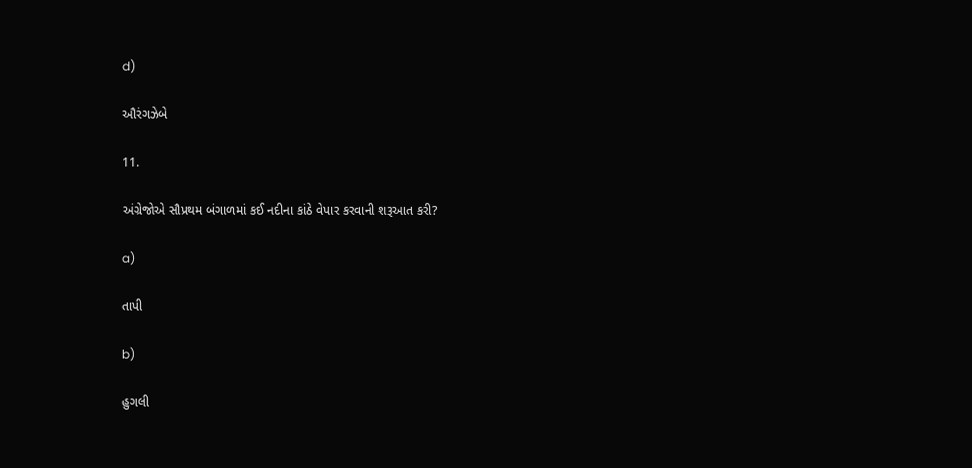d)

ઔરંગઝેબે

11.

અંગ્રેજોએ સૌપ્રથમ બંગાળમાં કઈ નદીના કાંઠે વેપાર કરવાની શરૂઆત કરી?

a)

તાપી

b)

હુગલી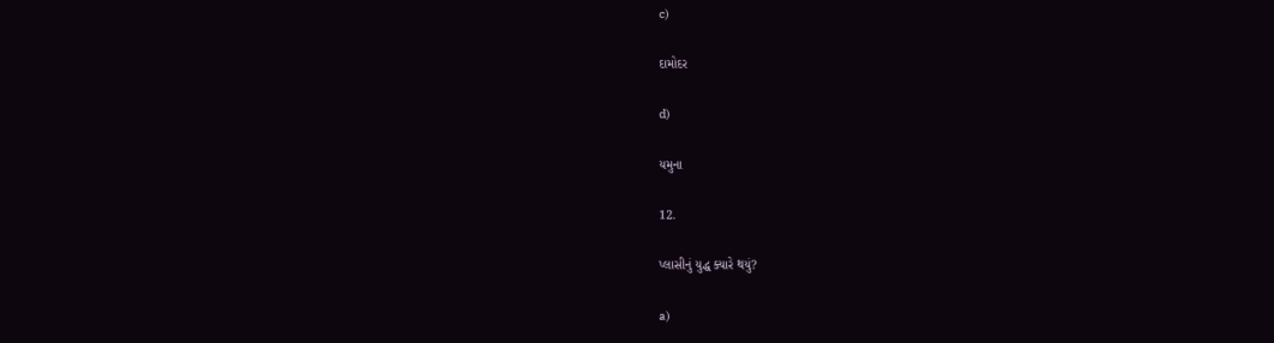c)

દામોદર

d)

યમુના

12.

પ્લાસીનું યુદ્ધ ક્યારે થયું?

a)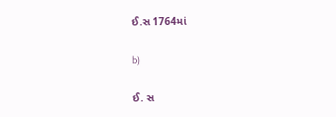ઈ.સ 1764માં

b)

ઈ. સ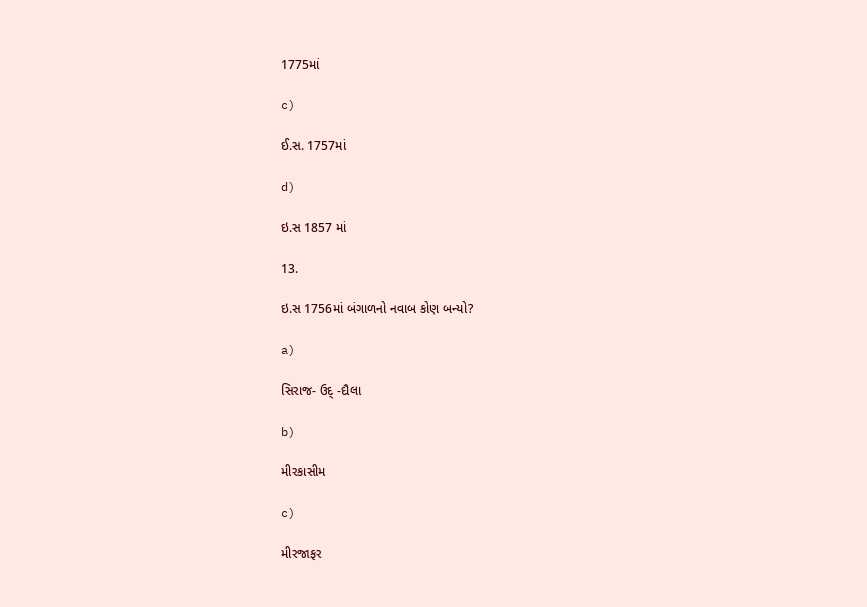1775માં

c)

ઈ.સ. 1757માં

d)

ઇ.સ 1857 માં

13.

ઇ.સ 1756માં બંગાળનો નવાબ કોણ બન્યો?

a)

સિરાજ- ઉદ્ -દૌલા

b)

મીરકાસીમ

c)

મીરજાફર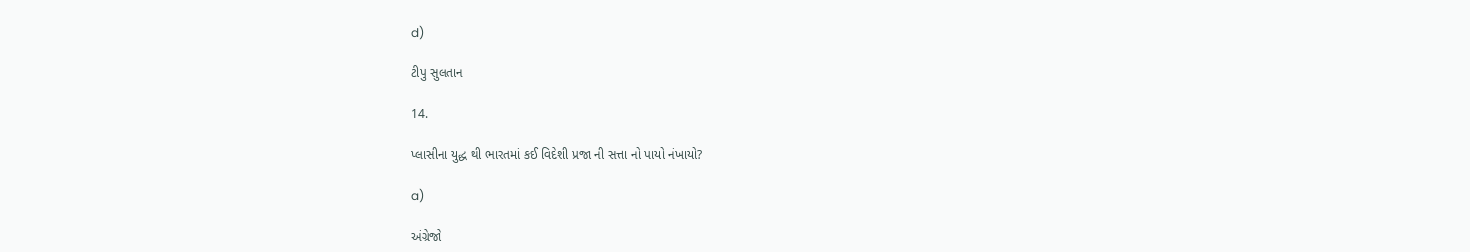d)

ટીપુ સુલતાન

14.

પ્લાસીના યુદ્ધ થી ભારતમાં કઈ વિદેશી પ્રજા ની સત્તા નો પાયો નંખાયો?

a)

અંગ્રેજો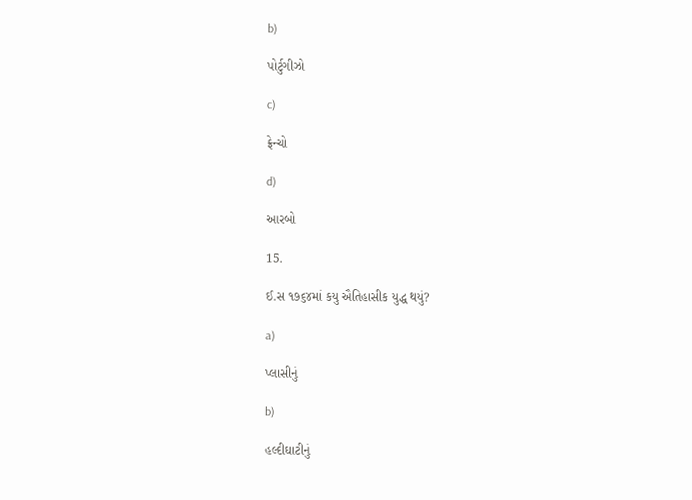b)

પોર્ટુગીઝો

c)

ફ્રેન્ચો

d)

આરબો

15.

ઈ.સ ૧૭૬૪માં કયુ ઐતિહાસીક યુદ્ધ થયું?

a)

પ્લાસીનું

b)

હલ્દીઘાટીનું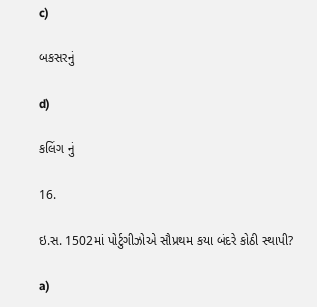c)

બકસરનું

d)

કલિંગ નું

16.

ઇ.સ. 1502માં પોર્ટુગીઝોએ સૌપ્રથમ કયા બંદરે કોઠી સ્થાપી?

a)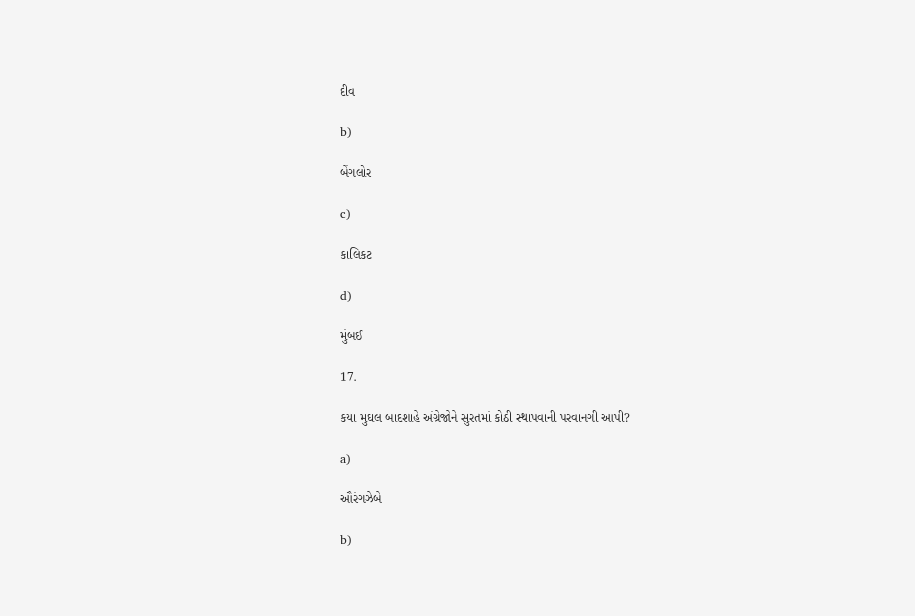દીવ

b)

બેંગલોર

c)

કાલિકટ

d)

મુંબઈ

17.

કયા મુઘલ બાદશાહે અંગ્રેજોને સુરતમાં કોઠી સ્થાપવાની પરવાનગી આપી?

a)

ઔરંગઝેબે

b)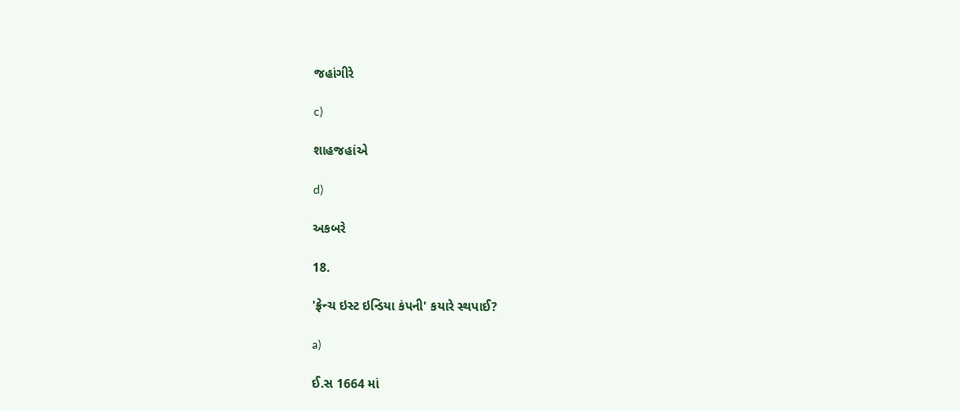જહાંગીરે

c)

શાહજહાંએ

d)

અકબરે

18.

'ફ્રેન્ચ ઇસ્ટ ઇન્ડિયા કંપની' કયારે સ્થપાઈ?

a)

ઈ.સ 1664 માં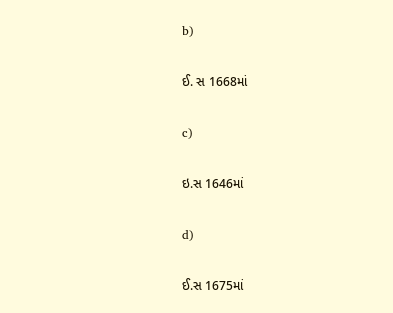b)

ઈ. સ 1668માં

c)

ઇ.સ 1646માં

d)

ઈ.સ 1675માં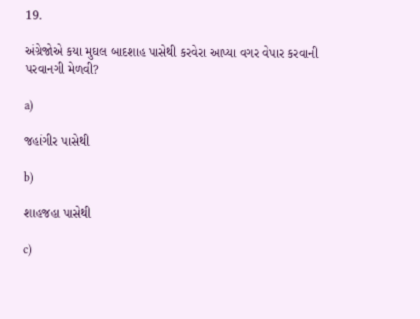19.

અંગ્રેજોએ કયા મુઘલ બાદશાહ પાસેથી કરવેરા આપ્યા વગર વેપાર કરવાની પરવાનગી મેળવી?

a)

જહાંગીર પાસેથી

b)

શાહજહા પાસેથી

c)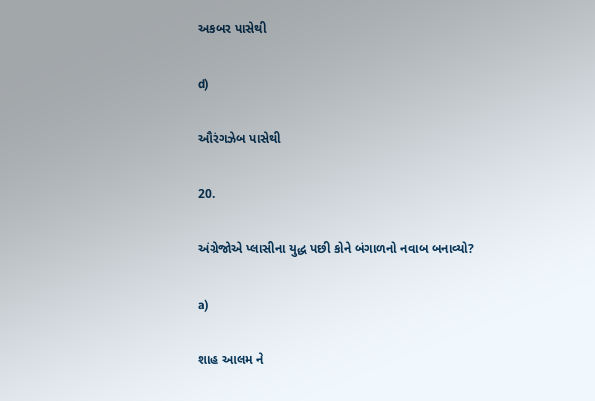અકબર પાસેથી

d)

ઔરંગઝેબ પાસેથી

20.

અંગ્રેજોએ પ્લાસીના યુદ્ધ પછી કોને બંગાળનો નવાબ બનાવ્યો?

a)

શાહ આલમ ને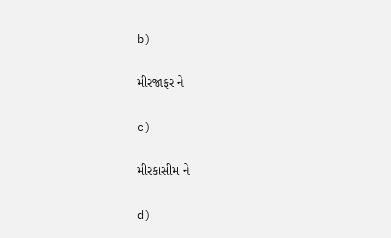b)

મીરજાફર ને

c)

મીરકાસીમ ને

d)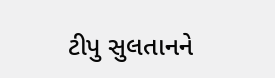ટીપુ સુલતાનને